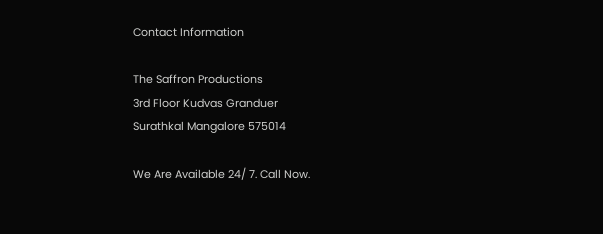Contact Information

The Saffron Productions
3rd Floor Kudvas Granduer
Surathkal Mangalore 575014

We Are Available 24/ 7. Call Now.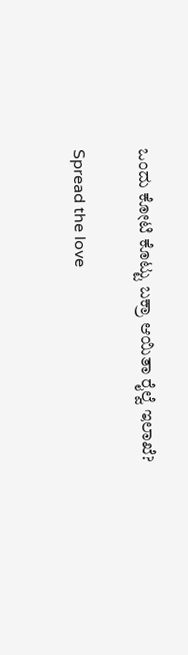ಒಂದು ಕೋಟಿ ಕೊಟ್ಟು ಬಕ್ರಾ ಆಯಿತಾ ರೈಲ್ವೆ ಇಲಾಖೆ?

Spread the love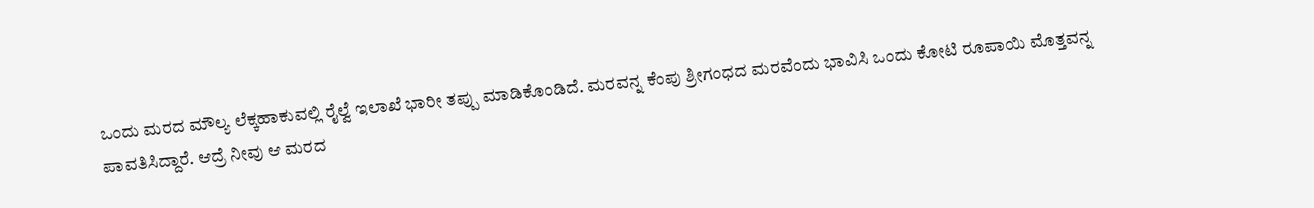ಒಂದು ಮರದ ಮೌಲ್ಯ ಲೆಕ್ಕಹಾಕುವಲ್ಲಿ ರೈಲ್ವೆ ಇಲಾಖೆ ಭಾರೀ ತಪ್ಪು ಮಾಡಿಕೊಂಡಿದೆ. ಮರವನ್ನ ಕೆಂಪು ಶ್ರೀಗಂಧದ ಮರವೆಂದು ಭಾವಿಸಿ ಒಂದು ಕೋಟಿ ರೂಪಾಯಿ ಮೊತ್ತವನ್ನ ಪಾವತಿಸಿದ್ದಾರೆ. ಆದ್ರೆ ನೀವು ಆ ಮರದ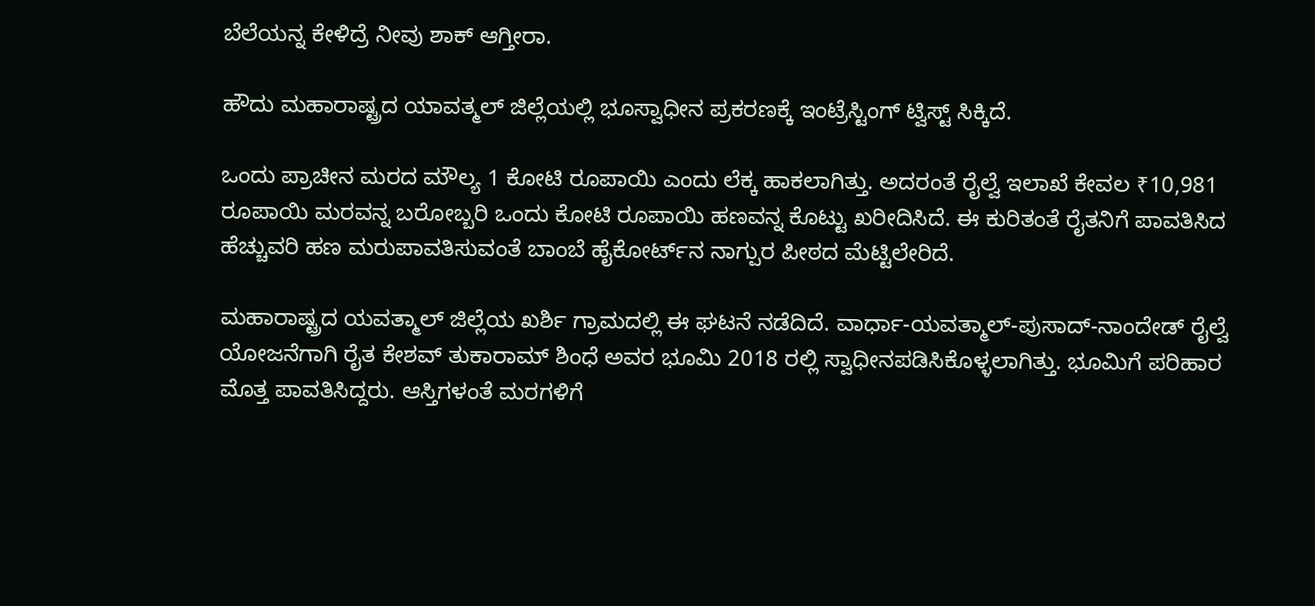ಬೆಲೆಯನ್ನ ಕೇಳಿದ್ರೆ ನೀವು ಶಾಕ್ ಆಗ್ತೀರಾ.

ಹೌದು ಮಹಾರಾಷ್ಟ್ರದ ಯಾವತ್ಮಲ್ ಜಿಲ್ಲೆಯಲ್ಲಿ ಭೂಸ್ವಾಧೀನ ಪ್ರಕರಣಕ್ಕೆ ಇಂಟ್ರೆಸ್ಟಿಂಗ್ ಟ್ವಿಸ್ಟ್ ಸಿಕ್ಕಿದೆ.

ಒಂದು ಪ್ರಾಚೀನ ಮರದ ಮೌಲ್ಯ 1 ಕೋಟಿ ರೂಪಾಯಿ ಎಂದು ಲೆಕ್ಕ ಹಾಕಲಾಗಿತ್ತು. ಅದರಂತೆ ರೈಲ್ವೆ ಇಲಾಖೆ ಕೇವಲ ₹10,981 ರೂಪಾಯಿ ಮರವನ್ನ ಬರೋಬ್ಬರಿ ಒಂದು ಕೋಟಿ ರೂಪಾಯಿ ಹಣವನ್ನ ಕೊಟ್ಟು ಖರೀದಿಸಿದೆ. ಈ ಕುರಿತಂತೆ ರೈತನಿಗೆ ಪಾವತಿಸಿದ ಹೆಚ್ಚುವರಿ ಹಣ ಮರುಪಾವತಿಸುವಂತೆ ಬಾಂಬೆ ಹೈಕೋರ್ಟ್‌ನ ನಾಗ್ಪುರ ಪೀಠದ ಮೆಟ್ಟಿಲೇರಿದೆ.

ಮಹಾರಾಷ್ಟ್ರದ ಯವತ್ಮಾಲ್ ಜಿಲ್ಲೆಯ ಖರ್ಶಿ ಗ್ರಾಮದಲ್ಲಿ ಈ ಘಟನೆ ನಡೆದಿದೆ. ವಾರ್ಧಾ-ಯವತ್ಮಾಲ್-ಪುಸಾದ್-ನಾಂದೇಡ್ ರೈಲ್ವೆ ಯೋಜನೆಗಾಗಿ ರೈತ ಕೇಶವ್ ತುಕಾರಾಮ್ ಶಿಂಧೆ ಅವರ ಭೂಮಿ 2018 ರಲ್ಲಿ ಸ್ವಾಧೀನಪಡಿಸಿಕೊಳ್ಳಲಾಗಿತ್ತು. ಭೂಮಿಗೆ ಪರಿಹಾರ ಮೊತ್ತ ಪಾವತಿಸಿದ್ದರು. ಆಸ್ತಿಗಳಂತೆ ಮರಗಳಿಗೆ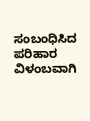ಸಂಬಂಧಿಸಿದ ಪರಿಹಾರ ವಿಳಂಬವಾಗಿ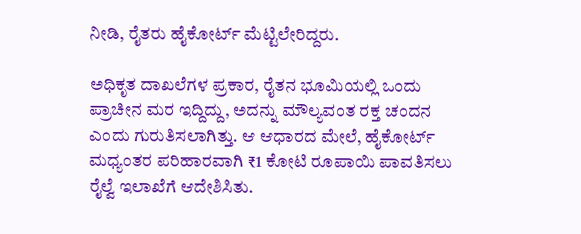ನೀಡಿ, ರೈತರು ಹೈಕೋರ್ಟ್ ಮೆಟ್ಟಿಲೇರಿದ್ದರು.

ಅಧಿಕೃತ ದಾಖಲೆಗಳ ಪ್ರಕಾರ, ರೈತನ ಭೂಮಿಯಲ್ಲಿ ಒಂದು ಪ್ರಾಚೀನ ಮರ ಇದ್ದಿದ್ದು, ಅದನ್ನು ಮೌಲ್ಯವಂತ ರಕ್ತ ಚಂದನ ಎಂದು ಗುರುತಿಸಲಾಗಿತ್ತು. ಆ ಆಧಾರದ ಮೇಲೆ, ಹೈಕೋರ್ಟ್ ಮಧ್ಯಂತರ ಪರಿಹಾರವಾಗಿ ₹1 ಕೋಟಿ ರೂಪಾಯಿ ಪಾವತಿಸಲು ರೈಲ್ವೆ ಇಲಾಖೆಗೆ ಆದೇಶಿಸಿತು.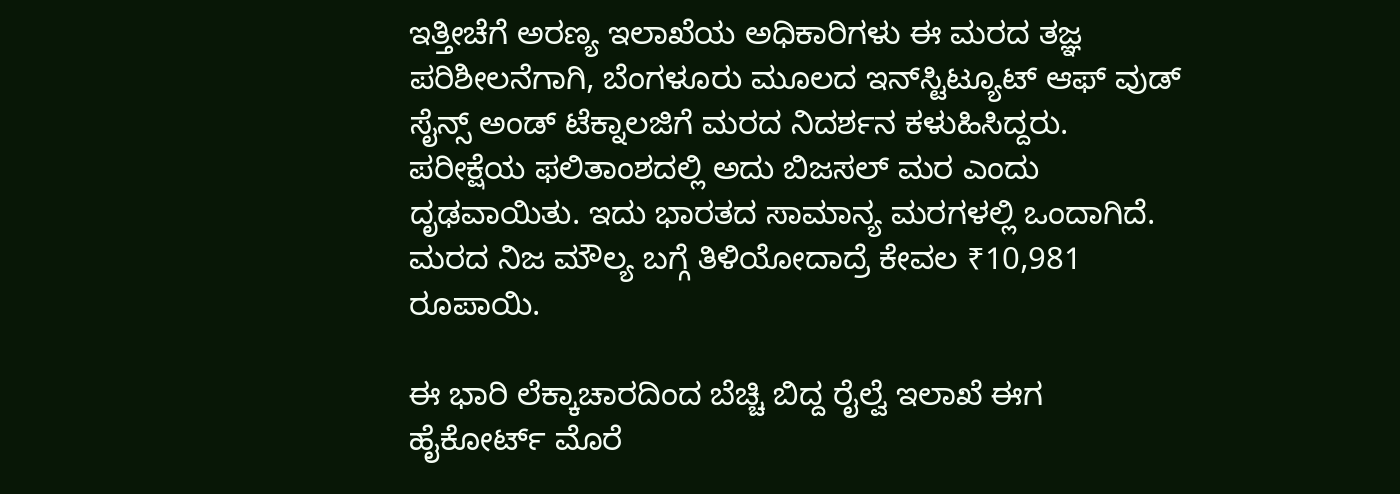ಇತ್ತೀಚೆಗೆ ಅರಣ್ಯ ಇಲಾಖೆಯ ಅಧಿಕಾರಿಗಳು ಈ ಮರದ ತಜ್ಞ ಪರಿಶೀಲನೆಗಾಗಿ, ಬೆಂಗಳೂರು ಮೂಲದ ಇನ್‌ಸ್ಟಿಟ್ಯೂಟ್ ಆಫ್ ವುಡ್ ಸೈನ್ಸ್ ಅಂಡ್ ಟೆಕ್ನಾಲಜಿಗೆ ಮರದ ನಿದರ್ಶನ ಕಳುಹಿಸಿದ್ದರು. ಪರೀಕ್ಷೆಯ ಫಲಿತಾಂಶದಲ್ಲಿ ಅದು ಬಿಜಸಲ್ ಮರ ಎಂದು ದೃಢವಾಯಿತು. ಇದು ಭಾರತದ ಸಾಮಾನ್ಯ ಮರಗಳಲ್ಲಿ ಒಂದಾಗಿದೆ. ಮರದ ನಿಜ ಮೌಲ್ಯ ಬಗ್ಗೆ ತಿಳಿಯೋದಾದ್ರೆ ಕೇವಲ ₹10,981 ರೂಪಾಯಿ.

ಈ ಭಾರಿ ಲೆಕ್ಕಾಚಾರದಿಂದ ಬೆಚ್ಚಿ ಬಿದ್ದ ರೈಲ್ವೆ ಇಲಾಖೆ ಈಗ ಹೈಕೋರ್ಟ್ ಮೊರೆ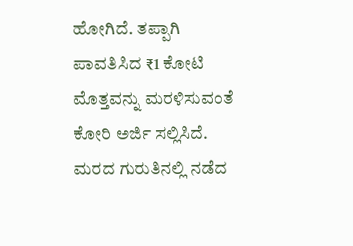ಹೋಗಿದೆ. ತಪ್ಪಾಗಿ ಪಾವತಿಸಿದ ₹1 ಕೋಟಿ ಮೊತ್ತವನ್ನು ಮರಳಿಸುವಂತೆ ಕೋರಿ ಅರ್ಜಿ ಸಲ್ಲಿಸಿದೆ. ಮರದ ಗುರುತಿನಲ್ಲಿ ನಡೆದ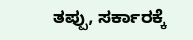ತಪ್ಪು, ಸರ್ಕಾರಕ್ಕೆ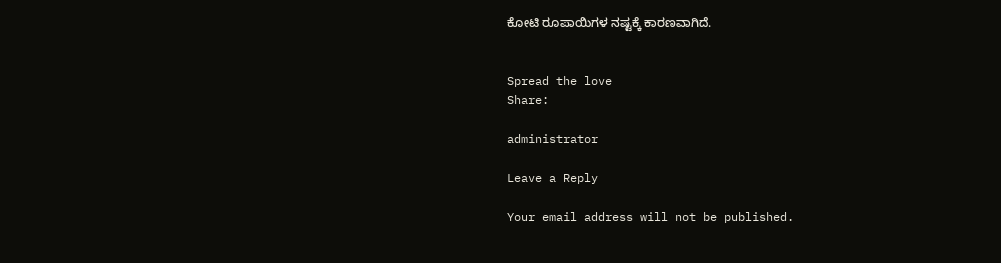ಕೋಟಿ ರೂಪಾಯಿಗಳ ನಷ್ಟಕ್ಕೆ ಕಾರಣವಾಗಿದೆ.


Spread the love
Share:

administrator

Leave a Reply

Your email address will not be published.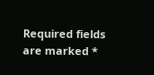Required fields are marked *